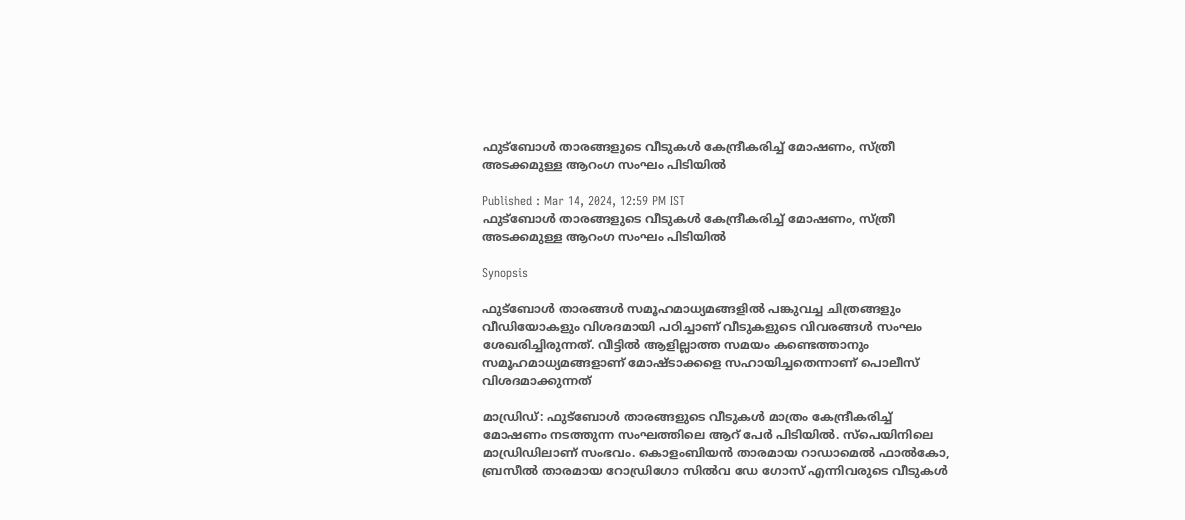ഫുട്ബോൾ താരങ്ങളുടെ വീടുകൾ കേന്ദ്രീകരിച്ച് മോഷണം, സ്ത്രീ അടക്കമുള്ള ആറംഗ സംഘം പിടിയിൽ

Published : Mar 14, 2024, 12:59 PM IST
ഫുട്ബോൾ താരങ്ങളുടെ വീടുകൾ കേന്ദ്രീകരിച്ച് മോഷണം, സ്ത്രീ അടക്കമുള്ള ആറംഗ സംഘം പിടിയിൽ

Synopsis

ഫുട്ബോൾ താരങ്ങൾ സമൂഹമാധ്യമങ്ങളിൽ പങ്കുവച്ച ചിത്രങ്ങളും വീഡിയോകളും വിശദമായി പഠിച്ചാണ് വീടുകളുടെ വിവരങ്ങൾ സംഘം ശേഖരിച്ചിരുന്നത്. വീട്ടിൽ ആളില്ലാത്ത സമയം കണ്ടെത്താനും സമൂഹമാധ്യമങ്ങളാണ് മോഷ്ടാക്കളെ സഹായിച്ചതെന്നാണ് പൊലീസ് വിശദമാക്കുന്നത്

മാഡ്രിഡ്: ഫുട്ബോൾ താരങ്ങളുടെ വീടുകൾ മാത്രം കേന്ദ്രീകരിച്ച് മോഷണം നടത്തുന്ന സംഘത്തിലെ ആറ് പേർ പിടിയിൽ. സ്പെയിനിലെ മാഡ്രിഡിലാണ് സംഭവം. കൊളംബിയൻ താരമായ റാഡാമെൽ ഫാൽകോ, ബ്രസീൽ താരമായ റോഡ്രിഗോ സിൽവ ഡേ ഗോസ് എന്നിവരുടെ വീടുകൾ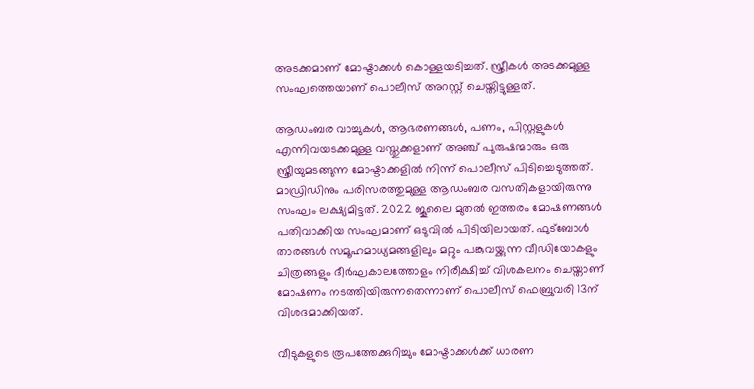അടക്കമാണ് മോഷ്ടാക്കൾ കൊള്ളയടിച്ചത്. സ്ത്രീകൾ അടക്കമുള്ള സംഘത്തെയാണ് പൊലീസ് അറസ്റ്റ് ചെയ്തിട്ടുള്ളത്.

ആഡംബര വാച്ചുകൾ, ആഭരണങ്ങൾ, പണം, പിസ്റ്റളുകൾ എന്നിവയടക്കമുള്ള വസ്തുക്കളാണ് അഞ്ച് പുരുഷന്മാരും ഒരു സ്ത്രീയുമടങ്ങുന്ന മോഷ്ടാക്കളിൽ നിന്ന് പൊലീസ് പിടിച്ചെടുത്തത്. മാഡ്രിഡിനും പരിസരത്തുമുള്ള ആഡംബര വസതികളായിരുന്നു സംഘം ലക്ഷ്യമിട്ടത്. 2022 ജൂലൈ മുതൽ ഇത്തരം മോഷണങ്ങൾ പതിവാക്കിയ സംഘമാണ് ഒടുവിൽ പിടിയിലായത്. ഫുട്ബോൾ താരങ്ങൾ സമൂഹമാധ്യമങ്ങളിലും മറ്റും പങ്കുവയ്ക്കുന്ന വീഡിയോകളും ചിത്രങ്ങളും ദീർഘകാലത്തോളം നിരീക്ഷിച്ച് വിശകലനം ചെയ്താണ് മോഷണം നടത്തിയിരുന്നതെന്നാണ് പൊലീസ് ഫെബ്രുവരി 13ന് വിശദമാക്കിയത്.

വീടുകളുടെ രൂപത്തേക്കുറിച്ചും മോഷ്ടാക്കൾക്ക് ധാരണ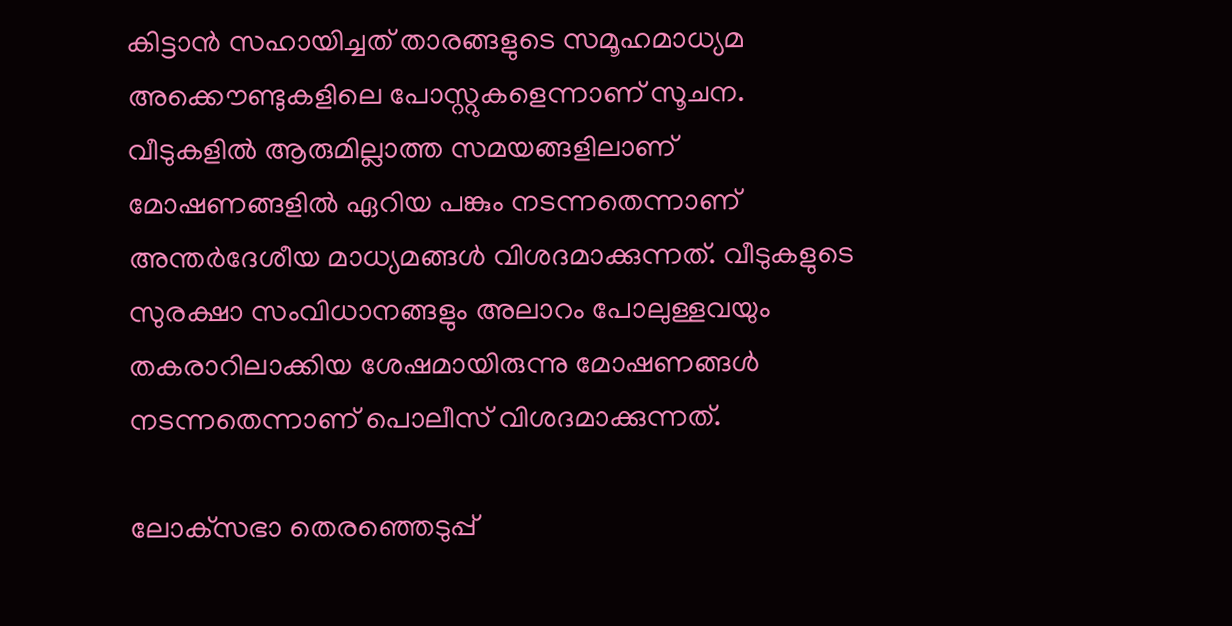കിട്ടാൻ സഹായിച്ചത് താരങ്ങളുടെ സമൂഹമാധ്യമ അക്കൌണ്ടുകളിലെ പോസ്റ്റുകളെന്നാണ് സൂചന. വീടുകളിൽ ആരുമില്ലാത്ത സമയങ്ങളിലാണ് മോഷണങ്ങളിൽ ഏറിയ പങ്കും നടന്നതെന്നാണ് അന്തർദേശീയ മാധ്യമങ്ങൾ വിശദമാക്കുന്നത്. വീടുകളുടെ സുരക്ഷാ സംവിധാനങ്ങളും അലാറം പോലുള്ളവയും തകരാറിലാക്കിയ ശേഷമായിരുന്നു മോഷണങ്ങൾ നടന്നതെന്നാണ് പൊലീസ് വിശദമാക്കുന്നത്.

ലോക്‌സഭാ തെരഞ്ഞെടുപ്പ്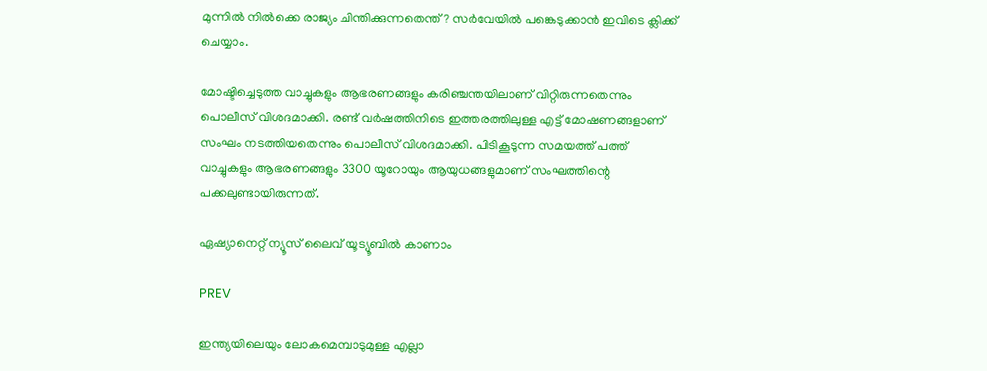മുന്നില്‍ നില്‍ക്കെ രാജ്യം ചിന്തിക്കുന്നതെന്ത്? സര്‍വേയില്‍ പങ്കെടുക്കാന്‍ ഇവിടെ ക്ലിക്ക് ചെയ്യാം.

മോഷ്ടിച്ചെടുത്ത വാച്ചുകളും ആഭരണങ്ങളും കരിഞ്ചന്തയിലാണ് വിറ്റിരുന്നതെന്നും പൊലീസ് വിശദമാക്കി. രണ്ട് വർഷത്തിനിടെ ഇത്തരത്തിലുള്ള എട്ട് മോഷണങ്ങളാണ് സംഘം നടത്തിയതെന്നും പൊലീസ് വിശദമാക്കി. പിടികൂടുന്ന സമയത്ത് പത്ത് വാച്ചുകളും ആഭരണങ്ങളും 3300 യൂറോയും ആയുധങ്ങളുമാണ് സംഘത്തിന്റെ പക്കലുണ്ടായിരുന്നത്.

ഏഷ്യാനെറ്റ് ന്യൂസ് ലൈവ് യൂട്യൂബിൽ കാണാം

PREV

ഇന്ത്യയിലെയും ലോകമെമ്പാടുമുള്ള എല്ലാ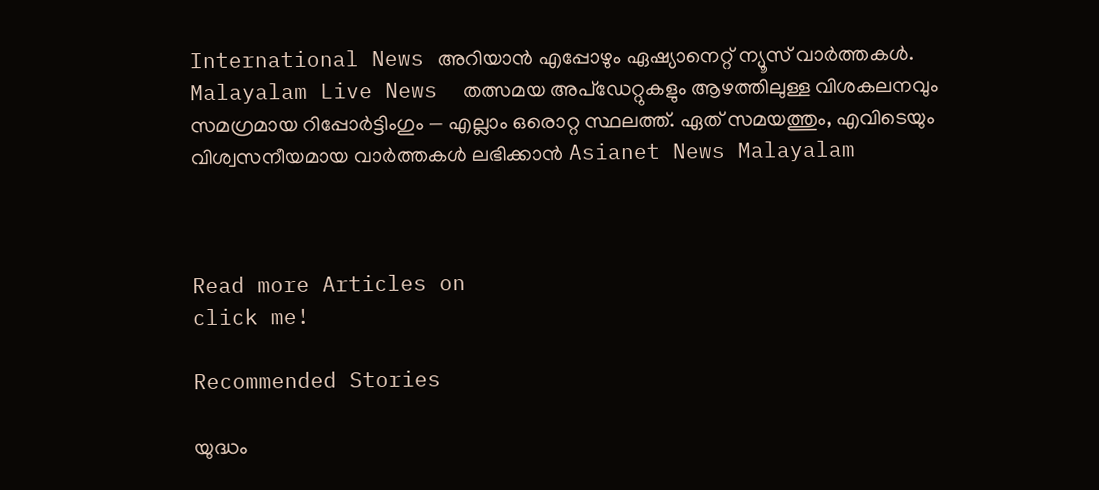International News അറിയാൻ എപ്പോഴും ഏഷ്യാനെറ്റ് ന്യൂസ് വാർത്തകൾ. Malayalam Live News  തത്സമയ അപ്‌ഡേറ്റുകളും ആഴത്തിലുള്ള വിശകലനവും സമഗ്രമായ റിപ്പോർട്ടിംഗും — എല്ലാം ഒരൊറ്റ സ്ഥലത്ത്. ഏത് സമയത്തും, എവിടെയും വിശ്വസനീയമായ വാർത്തകൾ ലഭിക്കാൻ Asianet News Malayalam



Read more Articles on
click me!

Recommended Stories

യുദ്ധം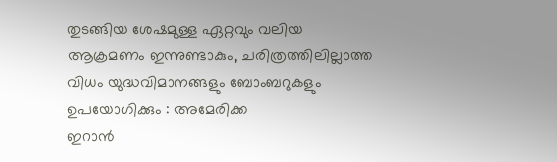തുടങ്ങിയ ശേഷമുള്ള ഏറ്റവും വലിയ ആക്രമണം ഇന്നുണ്ടാകും, ചരിത്രത്തിലില്ലാത്ത വിധം യുദ്ധവിമാനങ്ങളും ബോംബറുകളും ഉപയോഗിക്കും : അമേരിക്ക
ഇറാൻ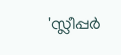'സ്ലീപ്പർ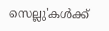സെല്ലു'കൾക്ക്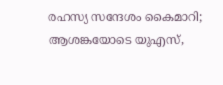രഹസ്യ സന്ദേശം കൈമാറി; ആശങ്കയോടെ യുഎസ്,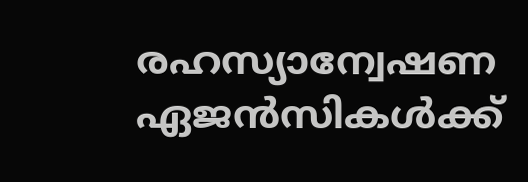രഹസ്യാന്വേഷണ ഏജൻസികൾക്ക്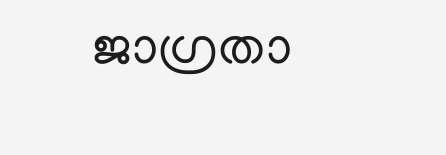ജാഗ്രതാ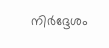നിർദ്ദേശം